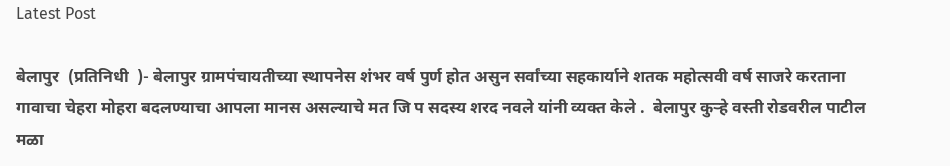Latest Post

बेलापुर  (प्रतिनिधी  )- बेलापुर ग्रामपंचायतीच्या स्थापनेस शंभर वर्ष पुर्ण होत असुन सर्वांच्या सहकार्याने शतक महोत्सवी वर्ष साजरे करताना गावाचा चेहरा मोहरा बदलण्याचा आपला मानस असल्याचे मत जि प सदस्य शरद नवले यांनी व्यक्त केले .  बेलापुर कुऱ्हे वस्ती रोडवरील पाटील मळा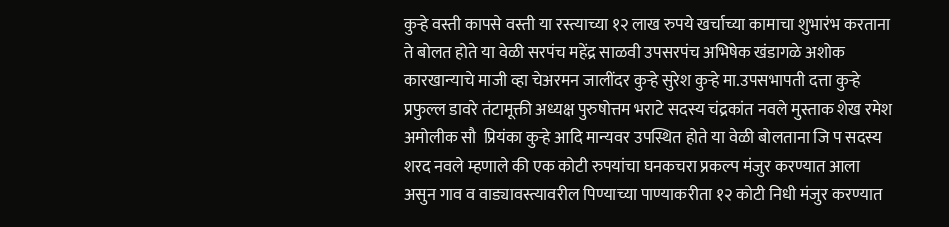कुऱ्हे वस्ती कापसे वस्ती या रस्त्याच्या १२ लाख रुपये खर्चाच्या कामाचा शुभारंभ करताना ते बोलत होते या वेळी सरपंच महेंद्र साळवी उपसरपंच अभिषेक खंडागळे अशोक कारखान्याचे माजी व्हा चेअरमन जालींदर कुऱ्हे सुरेश कुऱ्हे मा.उपसभापती दत्ता कुऱ्हे प्रफुल्ल डावरे तंटामूक्ती अध्यक्ष पुरुषोत्तम भराटे सदस्य चंद्रकांत नवले मुस्ताक शेख रमेश अमोलीक सौ  प्रियंका कुऱ्हे आदि मान्यवर उपस्थित होते या वेळी बोलताना जि प सदस्य शरद नवले म्हणाले की एक कोटी रुपयांचा घनकचरा प्रकल्प मंजुर करण्यात आला असुन गाव व वाड्यावस्त्यावरील पिण्याच्या पाण्याकरीता १२ कोटी निधी मंजुर करण्यात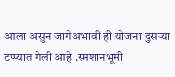आला असुन जागेअभावी ही योजना दुसऱ्या टप्प्यात गेली आहे .स्मशानभूमी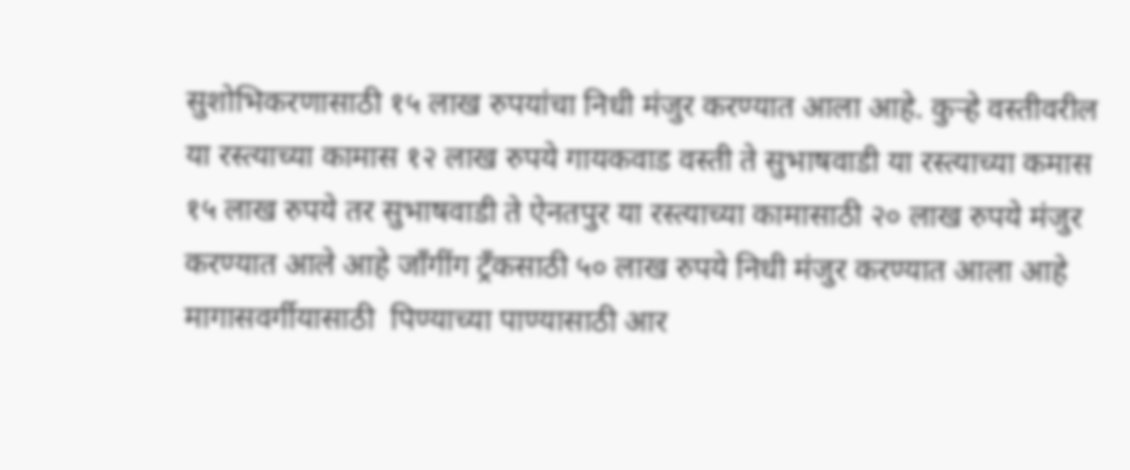सुशोभिकरणासाठी १५ लाख रुपयांचा निधी मंजुर करण्यात आला आहे. कुऱ्हे वस्तीवरील या रस्त्याच्या कामास १२ लाख रुपये गायकवाड वस्ती ते सुभाषवाडी या रस्त्याच्या कमास १५ लाख रुपये तर सुभाषवाडी ते ऐनतपुर या रस्त्याच्या कामासाठी २० लाख रुपये मंजुर करण्यात आले आहे जाँगींग ट्रँकसाठी ५० लाख रुपये निधी मंजुर करण्यात आला आहे मागासवर्गीयासाठी  पिण्याच्या पाण्यासाठी आर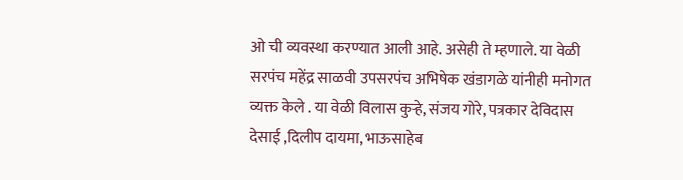ओ ची व्यवस्था करण्यात आली आहे. असेही ते म्हणाले. या वेळी सरपंच महेंद्र साळवी उपसरपंच अभिषेक खंडागळे यांनीही मनोगत व्यक्त केले . या वेळी विलास कुऱ्हे, संजय गोरे, पत्रकार देविदास देसाई ,दिलीप दायमा, भाऊसाहेब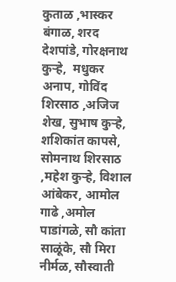कुताळ ,भास्कर बंगाळ, शरद देशपांडे, गोरक्षनाथ कुऱ्हे,  मधुकर अनाप, गोविंद शिरसाठ ,अजिज शेख, सुभाष कुऱ्हे, शशिकांत कापसे, सोमनाथ शिरसाठ ,महेश कुऱ्हे, विशाल आंबेकर, आमोल गाढे ,अमोल पाडांगळे, सौ कांता साळूंके, सौ मिरा नीर्मळ, सौस्वाती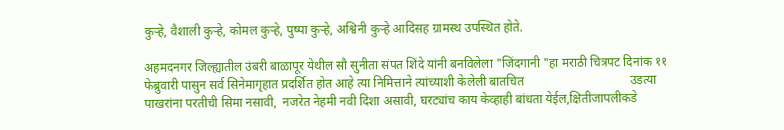कुऱ्हे, वैशाली कुऱ्हे, कोमल कुऱ्हे, पुष्पा कुऱ्हे, अश्विनी कुऱ्हे आदिसह ग्रामस्थ उपस्थित होते.

अहमदनगर जिल्ह्यातील उंबरी बाळापूर येथील सौ सुनीता संपत शिंदे यांनी बनविलेला "जिंदगानी "हा मराठी चित्रपट दिनांक ११ फेब्रुवारी पासुन सर्व सिनेमागृहात प्रदर्शित होत आहे त्या निमित्ताने त्यांच्याशी केलेली बातचित                                  उडत्या पाखरांना परतीची सिमा नसावी,  नजरेत नेहमी नवी दिशा असावी, घरट्यांच काय केव्हाही बांधता येईल,क्षितीजापलीकडे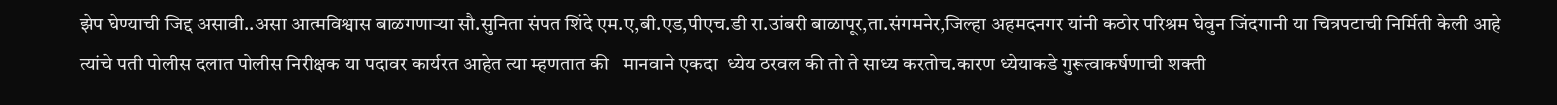झेप घेण्याची जिद्द असावी..असा आत्मविश्वास बाळगणाऱ्या सौ.सुनिता संपत शिंदे एम.ए,बी.एड,पीएच.डी रा.उांबरी बाळापूर,ता.संगमनेर,जिल्हा अहमदनगर यांनी कठोर परिश्रम घेवुन जिंदगानी या चित्रपटाची निर्मिती केली आहे त्यांचे पती पोलीस दलात पोलीस निरीक्षक या पदावर कार्यरत आहेत त्या म्हणतात की   मानवाने एकदा  ध्येय ठरवल की तो ते साध्य करतोच.कारण ध्येयाकडे गुरूत्वाकर्षणाची शक्ती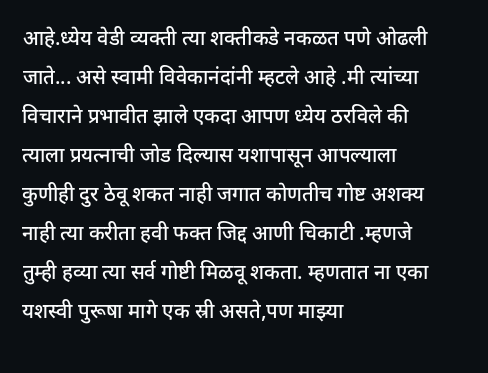आहे.ध्येय वेडी व्यक्ती त्या शक्तीकडे नकळत पणे ओढली जाते... असे स्वामी विवेकानंदांनी म्हटले आहे .मी त्यांच्या विचाराने प्रभावीत झाले एकदा आपण ध्येय ठरविले की त्याला प्रयत्नाची जोड दिल्यास यशापासून आपल्याला कुणीही दुर ठेवू शकत नाही जगात कोणतीच गोष्ट अशक्य नाही त्या करीता हवी फक्त जिद्द आणी चिकाटी .म्हणजे तुम्ही हव्या त्या सर्व गोष्टी मिळवू शकता. म्हणतात ना एका यशस्वी पुरूषा मागे एक स्री असते,पण माझ्या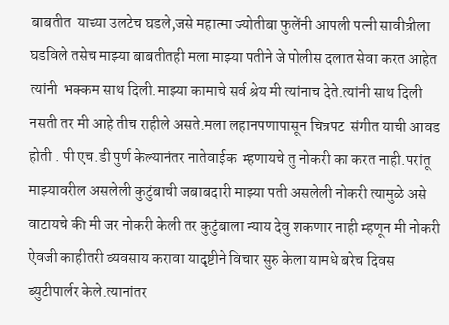बाबतीत  याच्या उलटेच घडले,जसे महात्मा ज्योतीबा फुलेंनी आपली पत्नी सावीत्रीला घडविले तसेच माझ्या बाबतीतही मला माझ्या पतीने जे पोलीस दलात सेवा करत आहेत त्यांनी  भक्कम साथ दिली.माझ्या कामाचे सर्व श्रेय मी त्यांनाच देते.त्यांनी साथ दिली नसती तर मी आहे तीच राहीले असते.मला लहानपणापासून चित्रपट  संगीत याची आवड होती . पी एच.डी पुर्ण केल्यानंतर नातेवाईक  म्हणायचे तु नोकरी का करत नाही.परांतू माझ्यावरील असलेली कुटुंबाची जबाबदारी माझ्या पती असलेली नोकरी त्यामुळे असे वाटायचे की मी जर नोकरी केली तर कुटुंबाला न्याय देवु शकणार नाही म्हणून मी नोकरी ऐवजी काहीतरी व्यवसाय करावा यादृष्टीने विचार सुरु केला यामधे बरेच दिवस ब्युटीपार्लर केले.त्यानांतर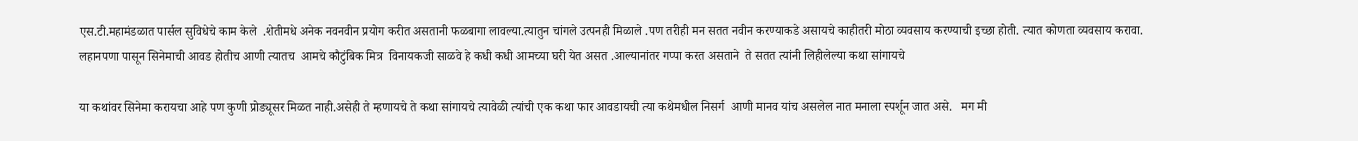एस.टी.महामंडळात पार्सल सुविधेचे काम केले  .शेतीमधे अनेक नवनवीन प्रयोग करीत असतानी फळबागा लावल्या.त्यातुन चांगले उत्पनही मिळाले .पण तरीही मन सतत नवीन करण्याकडे असायचे काहीतरी मोठा व्यवसाय करण्याची इच्छा होती. त्यात कोणता व्यवसाय करावा. लहानपणा पासून सिनेमाची आवड होतीच आणी त्यातच  आमचे कौटुंबिक मित्र  विनायकजी साळवे हे कधी कधी आमच्या घरी येत असत .आल्यानांतर गप्पा करत असताने  ते सतत त्यांनी लिहीलेल्या कथा सांगायचे

या कथांवर सिनेमा करायचा आहे पण कुणी प्रोड्यूसर मिळत नाही.असेही ते म्हणायचे ते कथा सांगायचे त्यावेळी त्यांची एक कथा फार आवडायची त्या कथेमधील निसर्ग  आणी मानव यांच असलेल नात मनाला स्पर्शून जात असे.   मग मी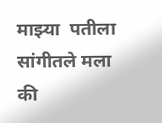माझ्या  पतीला सांगीतले मला की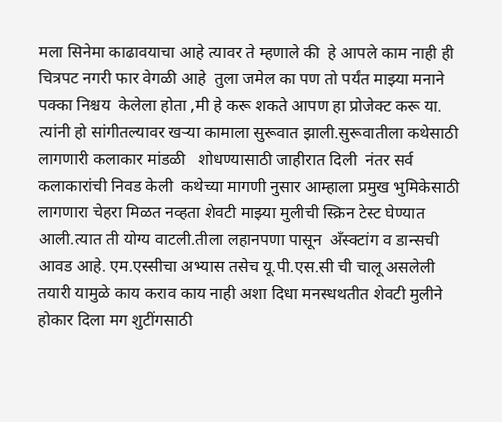मला सिनेमा काढावयाचा आहे त्यावर ते म्हणाले की  हे आपले काम नाही ही चित्रपट नगरी फार वेगळी आहे  तुला जमेल का पण तो पर्यंत माझ्या मनाने पक्का निश्चय  केलेला होता ,मी हे करू शकते आपण हा प्रोजेक्ट करू या. त्यांनी हो सांगीतल्यावर खर्‍या कामाला सुरूवात झाली.सुरूवातीला कथेसाठी लागणारी कलाकार मांडळी   शोधण्यासाठी जाहीरात दिली  नंतर सर्व कलाकारांची निवड केली  कथेच्या मागणी नुसार आम्हाला प्रमुख भुमिकेसाठी लागणारा चेहरा मिळत नव्हता शेवटी माझ्या मुलीची स्क्रिन टेस्ट घेण्यात आली.त्यात ती योग्य वाटली.तीला लहानपणा पासून  अँस्क्टांग व डान्सची आवड आहे. एम.एस्सीचा अभ्यास तसेच यू.पी.एस.सी ची चालू असलेली  तयारी यामुळे काय कराव काय नाही अशा दिधा मनस्धथतीत शेवटी मुलीने होकार दिला मग शुटींगसाठी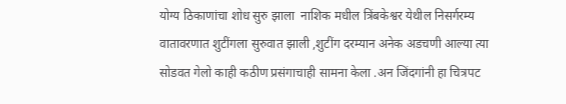योग्य ठिकाणांचा शोध सुरु झाला  नाशिक मधील त्रिंबकेश्वर येथील निसर्गरम्य वातावरणात शुटींगला सुरुवात झाली ,शुटींग दरम्यान अनेक अडचणी आल्या त्या सोडवत गेलो काही कठीण प्रसंगाचाही सामना केला .अन जिंदगांनी हा चित्रपट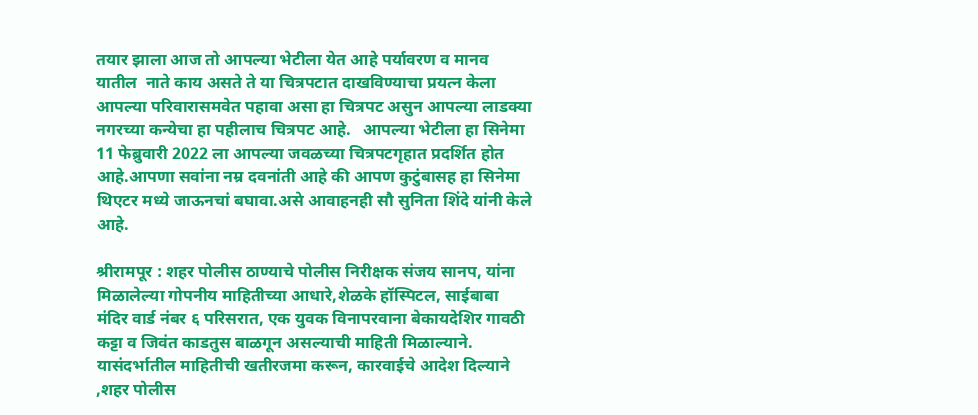तयार झाला आज तो आपल्या भेटीला येत आहे पर्यावरण व मानव यातील  नाते काय असते ते या चित्रपटात दाखविण्याचा प्रयत्न केला आपल्या परिवारासमवेत पहावा असा हा चित्रपट असुन आपल्या लाडक्या नगरच्या कन्येचा हा पहीलाच चित्रपट आहे.   आपल्या भेटीला हा सिनेमा 11 फेब्रुवारी 2022 ला आपल्या जवळच्या चित्रपटगृहात प्रदर्शित होत आहे.आपणा सवांना नम्र दवनांती आहे की आपण कुटुंबासह हा सिनेमा थिएटर मध्ये जाऊनचां बघावा.असे आवाहनही सौ सुनिता शिंदे यांनी केले आहे.

श्रीरामपूर : शहर पोलीस ठाण्याचे पोलीस निरीक्षक संजय सानप, यांना मिळालेल्या गोपनीय माहितीच्या आधारे,शेळके हॉस्पिटल, साईबाबा मंदिर वार्ड नंबर ६ परिसरात, एक युवक विनापरवाना बेकायदेशिर गावठी कट्टा व जिवंत काडतुस बाळगून असल्याची माहिती मिळाल्याने. यासंदर्भातील माहितीची खतीरजमा करून, कारवाईचे आदेश दिल्याने ,शहर पोलीस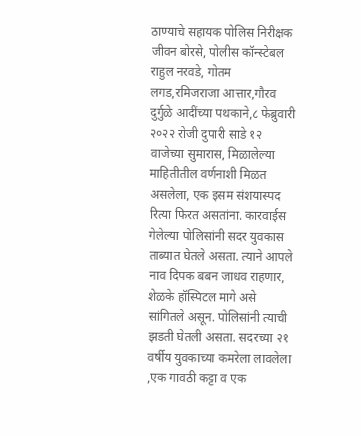ठाण्याचे सहायक पोलिस निरीक्षक जीवन बोरसे, पोलीस कॉन्स्टेबल राहुल नरवडे, गोतम लगड,रमिजराजा आत्तार,गौरव दुर्गुळे आदींच्या पथकाने,८ फेब्रुवारी २०२२ रोजी दुपारी साडे १२ वाजेच्या सुमारास, मिळालेल्या माहितीतील वर्णनाशी मिळत असलेला, एक इसम संशयास्पद रित्या फिरत असतांना. कारवाईस गेलेल्या पोलिसांनी सदर युवकास ताब्यात घेतले असता. त्याने आपले नाव दिपक बबन जाधव राहणार, शेळके हॉस्पिटल मागे असे सांगितले असून. पोलिसांनी त्याची झडती घेतली असता. सदरच्या २१ वर्षीय युवकाच्या कमरेला लावलेला ,एक गावठी कट्टा व एक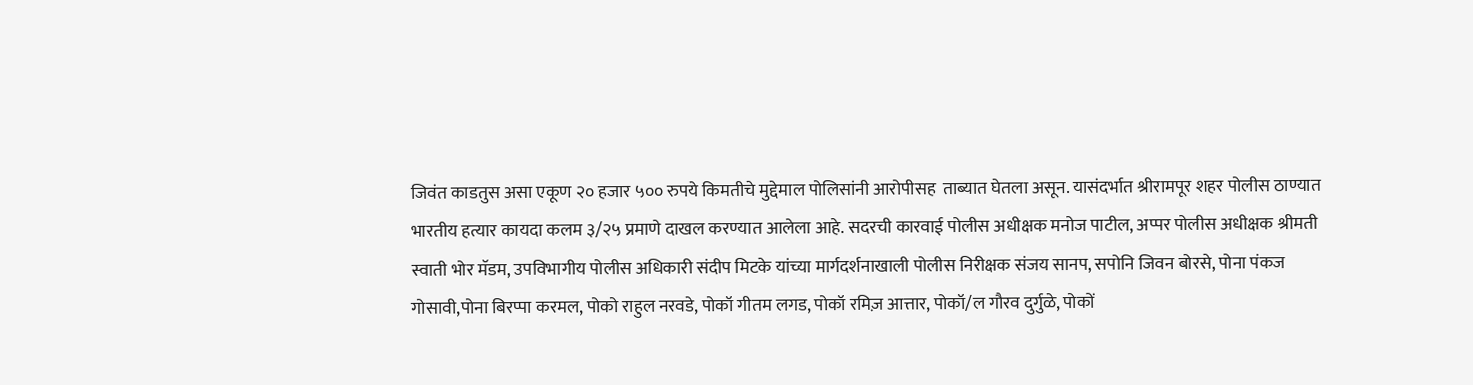जिवंत काडतुस असा एकूण २० हजार ५०० रुपये किमतीचे मुद्देमाल पोलिसांनी आरोपीसह  ताब्यात घेतला असून. यासंदर्भात श्रीरामपूर शहर पोलीस ठाण्यात भारतीय हत्यार कायदा कलम ३/२५ प्रमाणे दाखल करण्यात आलेला आहे. सदरची कारवाई पोलीस अधीक्षक मनोज पाटील, अप्पर पोलीस अधीक्षक श्रीमती स्वाती भोर मॅडम, उपविभागीय पोलीस अधिकारी संदीप मिटके यांच्या मार्गदर्शनाखाली पोलीस निरीक्षक संजय सानप, सपोनि जिवन बोरसे, पोना पंकज गोसावी,पोना बिरप्पा करमल, पोको राहुल नरवडे, पोकॉ गीतम लगड, पोकॉ रमिज़ आत्तार, पोकॉ/ल गौरव दुर्गुळे, पोकों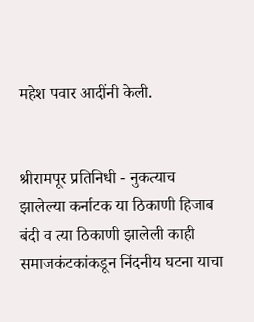महेश पवार आदींनी केली.


श्रीरामपूर प्रतिनिधी - नुकत्याच झालेल्या कर्नाटक या ठिकाणी हिजाब बंदी व त्या ठिकाणी झालेली काही समाजकंटकांकडून निंदनीय घटना याचा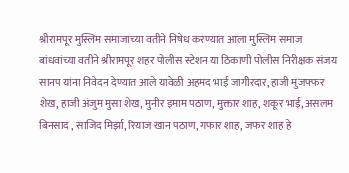श्रीरामपूर मुस्लिम समाजाच्या वतीने निषेध करण्यात आला मुस्लिम समाज बांधवांच्या वतीने श्रीरामपूर शहर पोलीस स्टेशन या ठिकाणी पोलीस निरीक्षक संजय सानप यांना निवेदन देण्यात आले यावेळी अहमद भाई जागीरदार, हाजी मुजफ्फर शेख, हाजी अंजुम मुसा शेख, मुनीर इमाम पठाण, मुक्तार शाह, शकूर भाई, असलम बिनसाद , साजिद मिर्झा, रियाज खान पठाण, गफार शाह, जफर शाह हे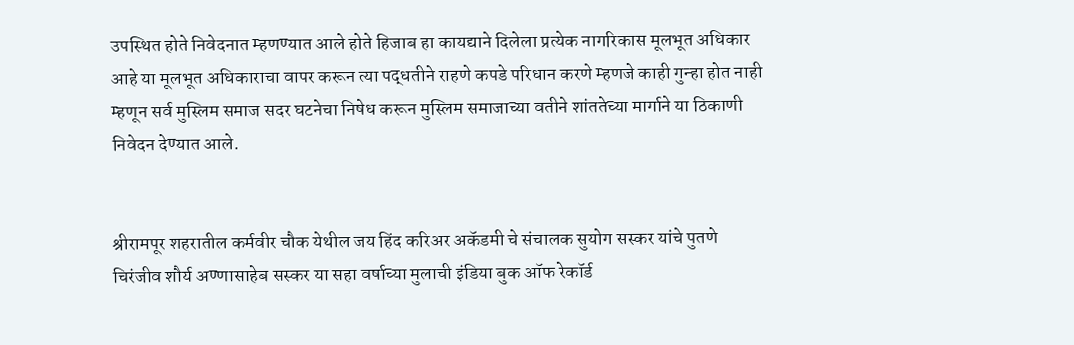उपस्थित होते निवेदनात म्हणण्यात आले होते हिजाब हा कायद्याने दिलेला प्रत्येक नागरिकास मूलभूत अधिकार आहे या मूलभूत अधिकाराचा वापर करून त्या पद्धतीने राहणे कपडे परिधान करणे म्हणजे काही गुन्हा होत नाही म्हणून सर्व मुस्लिम समाज सदर घटनेचा निषेध करून मुस्लिम समाजाच्या वतीने शांततेच्या मार्गाने या ठिकाणी निवेदन देण्यात आले.


श्रीरामपूर शहरातील कर्मवीर चौक येथील जय हिंद करिअर अकॅडमी चे संचालक सुयोग सस्कर यांचे पुतणे चिरंजीव शौर्य अण्णासाहेब सस्कर या सहा वर्षाच्या मुलाची इंडिया बुक ऑफ रेकॉर्ड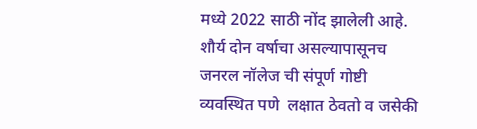मध्ये 2022 साठी नोंद झालेली आहे. शौर्य दोन वर्षाचा असल्यापासूनच जनरल नॉलेज ची संपूर्ण गोष्टी व्यवस्थित पणे  लक्षात ठेवतो व जसेकी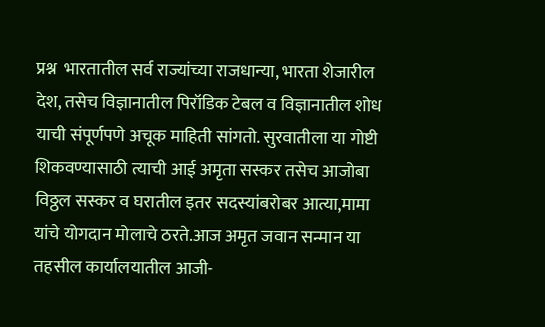प्रश्न  भारतातील सर्व राज्यांच्या राजधान्या, भारता शेजारील देश, तसेच विज्ञानातील पिरॉडिक टेबल व विज्ञानातील शोध याची संपूर्णपणे अचूक माहिती सांगतो. सुरवातीला या गोष्टी शिकवण्यासाठी त्याची आई अमृता सस्कर तसेच आजोबा विठ्ठल सस्कर व घरातील इतर सदस्यांबरोबर आत्या,मामा यांचे योगदान मोलाचे ठरते.आज अमृत जवान सन्मान या तहसील कार्यालयातील आजी-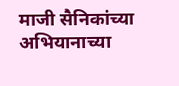माजी सैनिकांच्या अभियानाच्या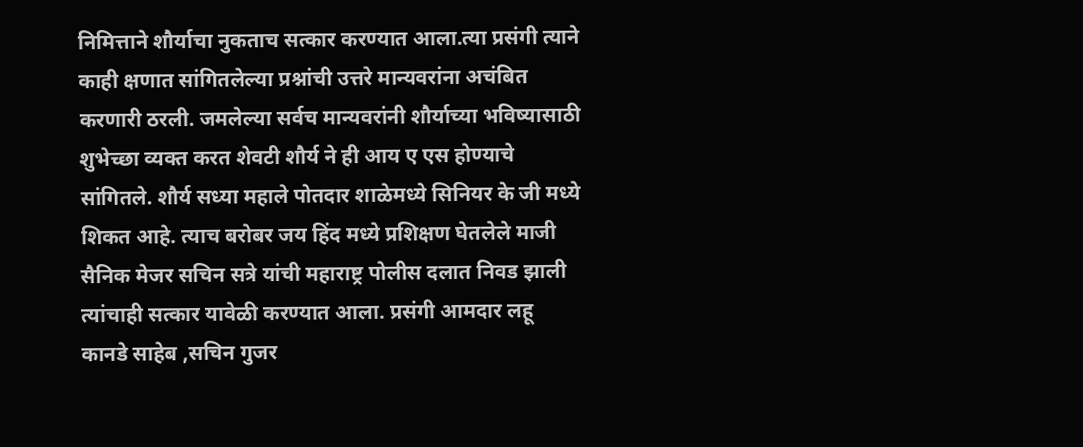निमित्ताने शौर्याचा नुकताच सत्कार करण्यात आला.त्या प्रसंगी त्याने काही क्षणात सांगितलेल्या प्रश्नांची उत्तरे मान्यवरांना अचंबित करणारी ठरली. जमलेल्या सर्वच मान्यवरांनी शौर्याच्या भविष्यासाठी शुभेच्छा व्यक्त करत शेवटी शौर्य ने ही आय ए एस होण्याचे  सांगितले. शौर्य सध्या महाले पोतदार शाळेमध्ये सिनियर के जी मध्ये शिकत आहे. त्याच बरोबर जय हिंद मध्ये प्रशिक्षण घेतलेले माजी सैनिक मेजर सचिन सत्रे यांची महाराष्ट्र पोलीस दलात निवड झाली त्यांचाही सत्कार यावेळी करण्यात आला. प्रसंगी आमदार लहू कानडे साहेब ,सचिन गुजर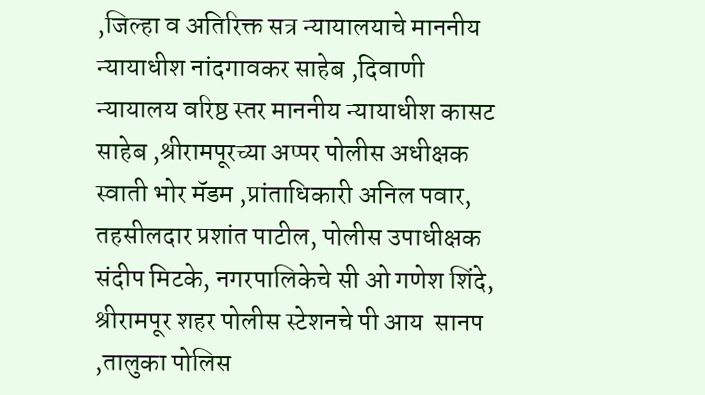,जिल्हा व अतिरिक्त सत्र न्यायालयाचे माननीय न्यायाधीश नांदगावकर साहेब ,दिवाणी न्यायालय वरिष्ठ स्तर माननीय न्यायाधीश कासट साहेब ,श्रीरामपूरच्या अप्पर पोलीस अधीक्षक स्वाती भोर मॅडम ,प्रांताधिकारी अनिल पवार, तहसीलदार प्रशांत पाटील, पोलीस उपाधीक्षक संदीप मिटके, नगरपालिकेचे सी ओ गणेश शिंदे, श्रीरामपूर शहर पोलीस स्टेशनचे पी आय  सानप ,तालुका पोलिस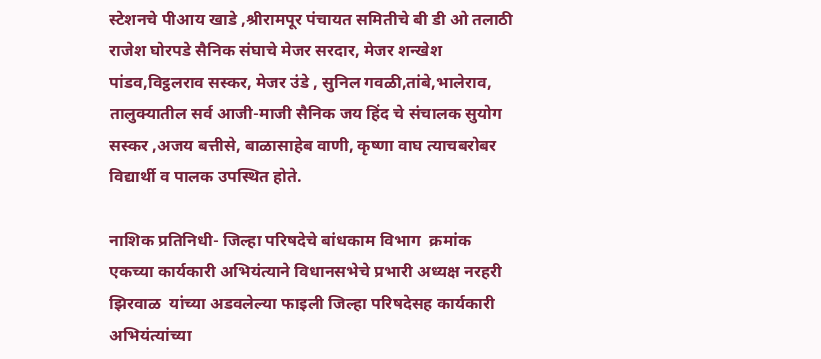स्टेशनचे पीआय खाडे ,श्रीरामपूर पंचायत समितीचे बी डी ओ तलाठी राजेश घोरपडे सैनिक संघाचे मेजर सरदार, मेजर शन्खेश पांडव,विट्ठलराव सस्कर, मेजर उंडे , सुनिल गवळी,तांबे,भालेराव, तालुक्यातील सर्व आजी-माजी सैनिक जय हिंद चे संचालक सुयोग सस्कर ,अजय बत्तीसे, बाळासाहेब वाणी, कृष्णा वाघ त्याचबरोबर विद्यार्थी व पालक उपस्थित होते.

नाशिक प्रतिनिधी- जिल्हा परिषदेचे बांधकाम विभाग  क्रमांक एकच्या कार्यकारी अभियंत्याने विधानसभेचे प्रभारी अध्यक्ष नरहरी झिरवाळ  यांच्या अडवलेल्या फाइली जिल्हा परिषदेसह कार्यकारी अभियंत्यांच्या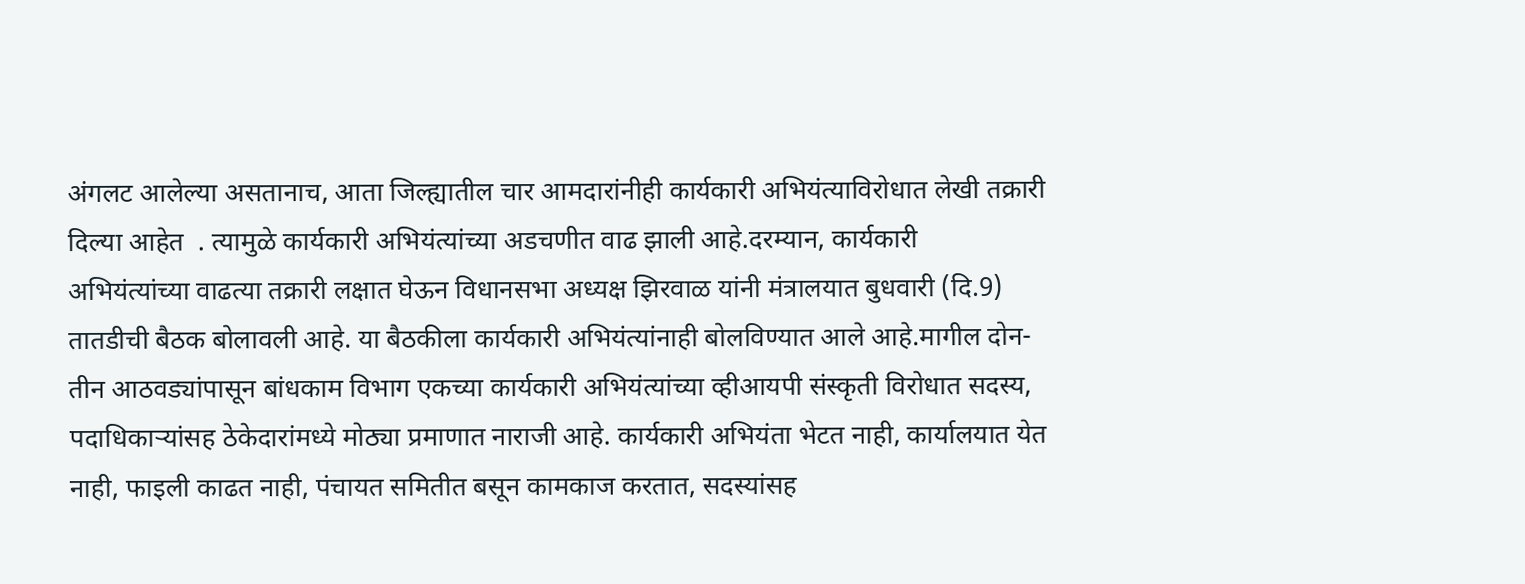अंगलट आलेल्या असतानाच, आता जिल्ह्यातील चार आमदारांनीही कार्यकारी अभियंत्याविरोधात लेखी तक्रारी दिल्या आहेत  . त्यामुळे कार्यकारी अभियंत्यांच्या अडचणीत वाढ झाली आहे.दरम्यान, कार्यकारी अभियंत्यांच्या वाढत्या तक्रारी लक्षात घेऊन विधानसभा अध्यक्ष झिरवाळ यांनी मंत्रालयात बुधवारी (दि.9) तातडीची बैठक बोलावली आहे. या बैठकीला कार्यकारी अभियंत्यांनाही बोलविण्यात आले आहे.मागील दोन-तीन आठवड्यांपासून बांधकाम विभाग एकच्या कार्यकारी अभियंत्यांच्या व्हीआयपी संस्कृती विरोधात सदस्य, पदाधिकार्‍यांसह ठेकेदारांमध्ये मोठ्या प्रमाणात नाराजी आहे. कार्यकारी अभियंता भेटत नाही, कार्यालयात येत नाही, फाइली काढत नाही, पंचायत समितीत बसून कामकाज करतात, सदस्यांसह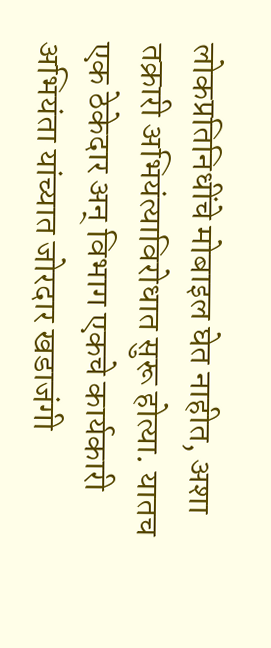लोकप्रतिनिधींचे मोबाइल घेत नाहीत, अशा तक्रारी अभियंत्याविरोधात सुरू होत्या. यातच एक ठेकेदार अन् विभाग एकचे कार्यकारी अभियंता यांच्यात जोरदार खडाजंगी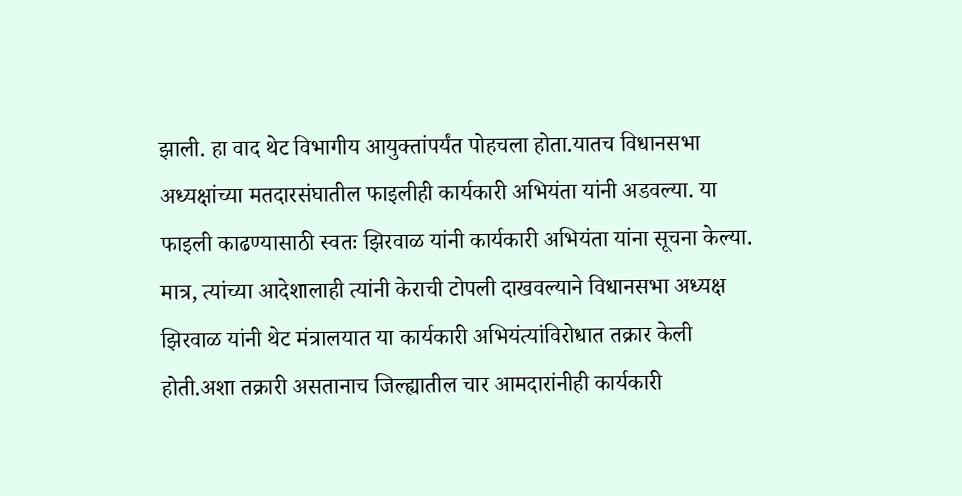झाली. हा वाद थेट विभागीय आयुक्तांपर्यंत पोहचला होता.यातच विधानसभा अध्यक्षांच्या मतदारसंघातील फाइलीही कार्यकारी अभियंता यांनी अडवल्या. या फाइली काढण्यासाठी स्वतः झिरवाळ यांनी कार्यकारी अभियंता यांना सूचना केल्या. मात्र, त्यांच्या आदेशालाही त्यांनी केराची टोपली दाखवल्याने विधानसभा अध्यक्ष झिरवाळ यांनी थेट मंत्रालयात या कार्यकारी अभियंत्यांविरोधात तक्रार केली होती.अशा तक्रारी असतानाच जिल्ह्यातील चार आमदारांनीही कार्यकारी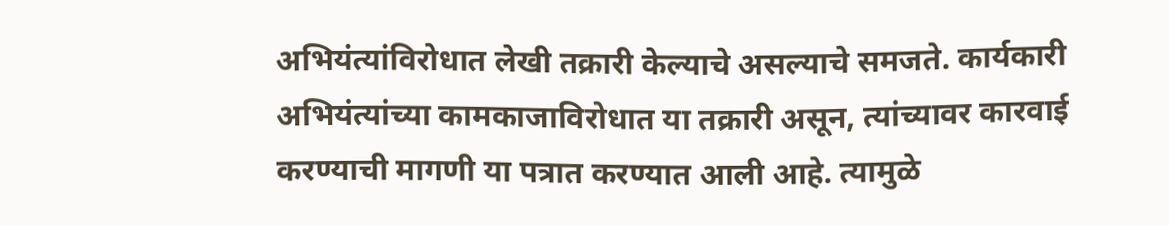अभियंत्यांविरोधात लेखी तक्रारी केल्याचे असल्याचे समजते. कार्यकारी अभियंत्यांच्या कामकाजाविरोधात या तक्रारी असून, त्यांच्यावर कारवाई करण्याची मागणी या पत्रात करण्यात आली आहे. त्यामुळे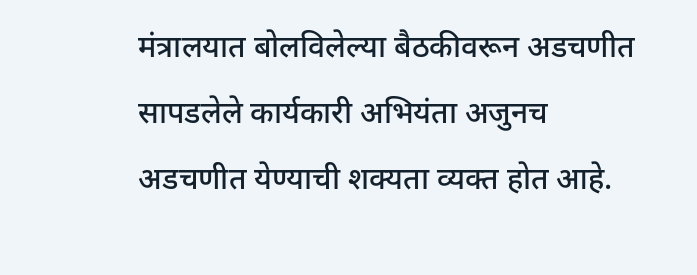मंत्रालयात बोलविलेल्या बैठकीवरून अडचणीत सापडलेले कार्यकारी अभियंता अजुनच अडचणीत येण्याची शक्यता व्यक्त होत आहे.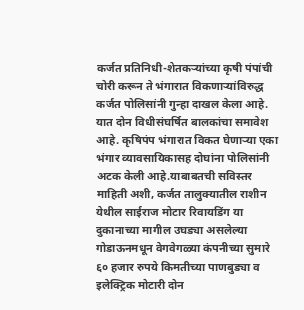कर्जत प्रतिनिधी-शेतकऱ्यांच्या कृषी पंपांची  चोरी करून ते भंगारात विकणाऱ्यांविरुद्ध कर्जत पोलिसांनी गुन्हा दाखल केला आहे. यात दोन विधीसंघर्षित बालकांचा समावेश आहे. कृषिपंप भंगारात विकत घेणाऱ्या एका भंगार व्यावसायिकासह दोघांना पोलिसांनी अटक केली आहे.याबाबतची सविस्तर माहिती अशी, कर्जत तालुक्यातील राशीन येथील साईराज मोटार रिवायडिंग या दुकानाच्या मागील उघड्या असलेल्या गोडाऊनमधून वेगवेगळ्या कंपनीच्या सुमारे ६० हजार रुपये किमतीच्या पाणबुड्या व इलेक्ट्रिक मोटारी दोन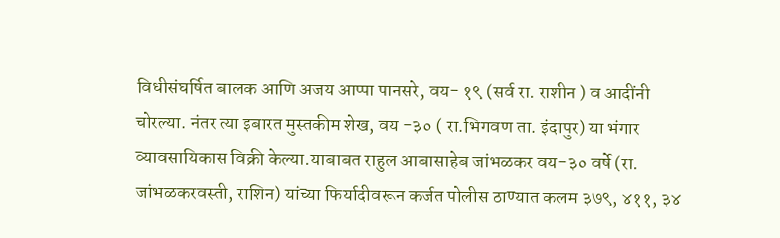विधीसंघर्षित बालक आणि अजय आप्पा पानसरे, वय- १९ (सर्व रा. राशीन ) व आदींनी चोरल्या. नंतर त्या इबारत मुस्तकीम शेख, वय -३० ( रा.भिगवण ता. इंदापुर) या भंगार व्यावसायिकास विक्री केल्या.याबाबत राहुल आबासाहेब जांभळकर वय-३० वर्षे (रा. जांभळकरवस्ती, राशिन) यांच्या फिर्यादीवरून कर्जत पोलीस ठाण्यात कलम ३७९, ४११, ३४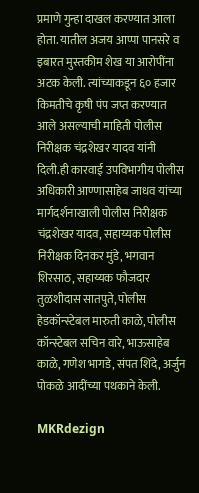प्रमाणे गुन्हा दाखल करण्यात आला होता. यातील अजय आप्पा पानसरे व इबारत मुस्तकीम शेख या आरोपींना अटक केली. त्यांच्याकडून ६० हजार किमतीचे कृषी पंप जप्त करण्यात आले असल्याची माहिती पोलीस निरीक्षक चंद्रशेखर यादव यांनी दिली.ही कारवाई उपविभागीय पोलीस अधिकारी आण्णासाहेब जाधव यांच्या मार्गदर्शनाखाली पोलीस निरीक्षक चंद्रशेखर यादव, सहाय्यक पोलीस निरीक्षक दिनकर मुंडे, भगवान शिरसाठ, सहाय्यक फौजदार तुळशीदास सातपुते, पोलीस हेडकॉन्स्टेबल मारुती काळे, पोलीस कॉन्स्टेबल सचिन वारे, भाऊसाहेब काळे, गणेश भागडे, संपत शिंदे, अर्जुन पोकळे आदींच्या पथकाने केली.

MKRdezign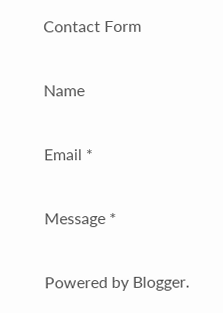Contact Form

Name

Email *

Message *

Powered by Blogger.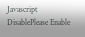Javascript DisablePlease Enable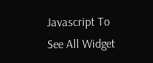Javascript To See All Widget